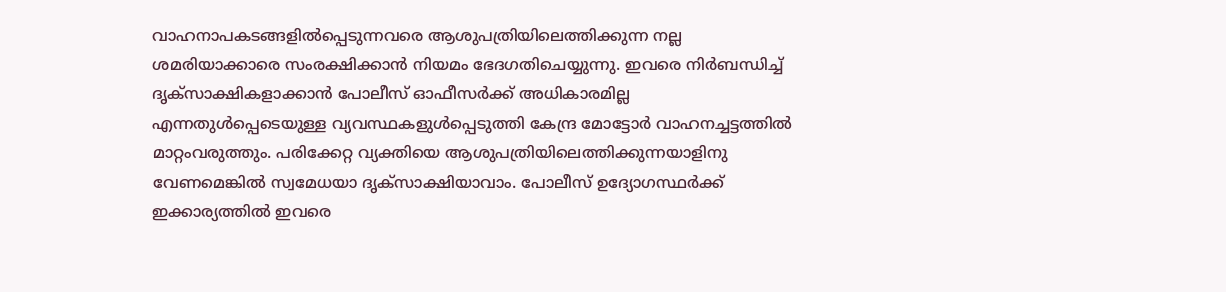വാഹനാപകടങ്ങളിൽപ്പെടുന്നവരെ ആശുപത്രിയിലെത്തിക്കുന്ന നല്ല ശമരിയാക്കാരെ സംരക്ഷിക്കാൻ നിയമം ഭേദഗതിചെയ്യുന്നു. ഇവരെ നിർബന്ധിച്ച് ദൃക്സാക്ഷികളാക്കാൻ പോലീസ് ഓഫീസർക്ക് അധികാരമില്ല എന്നതുൾപ്പെടെയുള്ള വ്യവസ്ഥകളുൾപ്പെടുത്തി കേന്ദ്ര മോട്ടോർ വാഹനച്ചട്ടത്തിൽ മാറ്റംവരുത്തും. പരിക്കേറ്റ വ്യക്തിയെ ആശുപത്രിയിലെത്തിക്കുന്നയാളിനു വേണമെങ്കിൽ സ്വമേധയാ ദൃക്സാക്ഷിയാവാം. പോലീസ് ഉദ്യോഗസ്ഥർക്ക് ഇക്കാര്യത്തിൽ ഇവരെ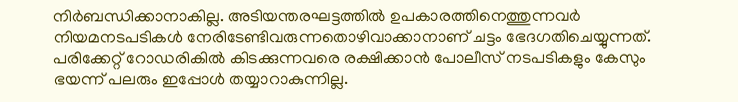നിർബന്ധിക്കാനാകില്ല. അടിയന്തരഘട്ടത്തിൽ ഉപകാരത്തിനെത്തുന്നവർ നിയമനടപടികൾ നേരിടേണ്ടിവരുന്നതൊഴിവാക്കാനാണ് ചട്ടം ഭേദഗതിചെയ്യുന്നത്. പരിക്കേറ്റ് റോഡരികിൽ കിടക്കുന്നവരെ രക്ഷിക്കാൻ പോലീസ് നടപടികളും കേസും ഭയന്ന് പലരും ഇപ്പോൾ തയ്യാറാകുന്നില്ല.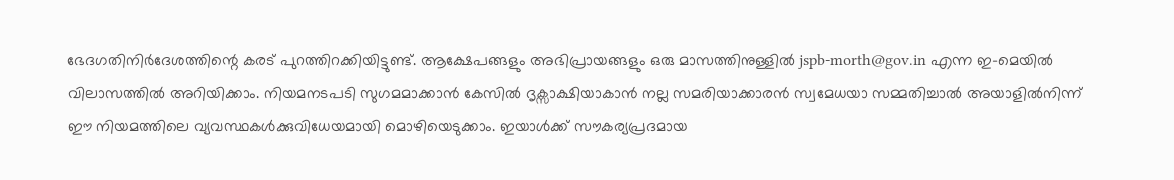ഭേദഗതിനിർദേശത്തിന്റെ കരട് പുറത്തിറക്കിയിട്ടുണ്ട്. ആക്ഷേപങ്ങളും അഭിപ്രായങ്ങളും ഒരു മാസത്തിനുള്ളിൽ jspb-morth@gov.in എന്ന ഇ-മെയിൽ വിലാസത്തിൽ അറിയിക്കാം. നിയമനടപടി സുഗമമാക്കാൻ കേസിൽ ദൃക്സാക്ഷിയാകാൻ നല്ല സമരിയാക്കാരൻ സ്വമേധയാ സമ്മതിച്ചാൽ അയാളിൽനിന്ന് ഈ നിയമത്തിലെ വ്യവസ്ഥകൾക്കുവിധേയമായി മൊഴിയെടുക്കാം. ഇയാൾക്ക് സൗകര്യപ്രദമായ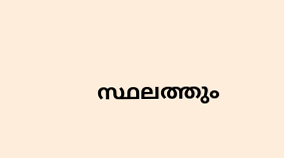സ്ഥലത്തും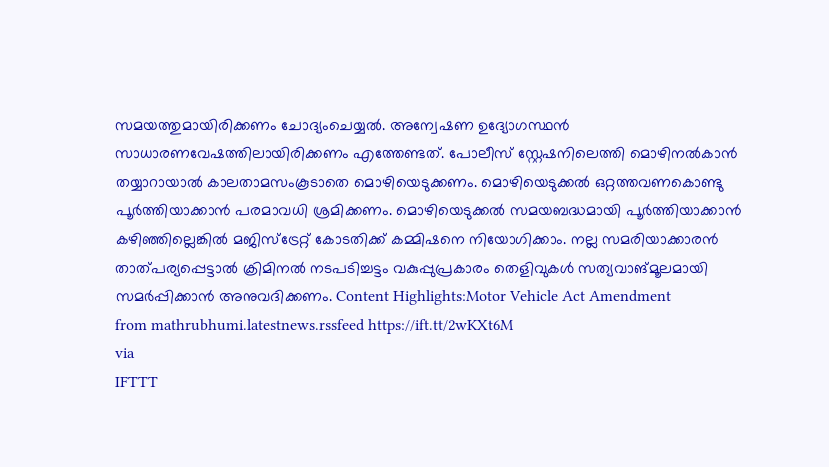സമയത്തുമായിരിക്കണം ചോദ്യംചെയ്യൽ. അന്വേഷണ ഉദ്യോഗസ്ഥൻ സാധാരണവേഷത്തിലായിരിക്കണം എത്തേണ്ടത്. പോലീസ് സ്റ്റേഷനിലെത്തി മൊഴിനൽകാൻ തയ്യാറായാൽ കാലതാമസംകൂടാതെ മൊഴിയെടുക്കണം. മൊഴിയെടുക്കൽ ഒറ്റത്തവണകൊണ്ടു പൂർത്തിയാക്കാൻ പരമാവധി ശ്രമിക്കണം. മൊഴിയെടുക്കൽ സമയബദ്ധമായി പൂർത്തിയാക്കാൻ കഴിഞ്ഞില്ലെങ്കിൽ മജിസ്ട്രേറ്റ് കോടതിക്ക് കമ്മിഷനെ നിയോഗിക്കാം. നല്ല സമരിയാക്കാരൻ താത്പര്യപ്പെട്ടാൽ ക്രിമിനൽ നടപടിച്ചട്ടം വകുപ്പുപ്രകാരം തെളിവുകൾ സത്യവാങ്മൂലമായി സമർപ്പിക്കാൻ അനുവദിക്കണം. Content Highlights:Motor Vehicle Act Amendment
from mathrubhumi.latestnews.rssfeed https://ift.tt/2wKXt6M
via
IFTTT